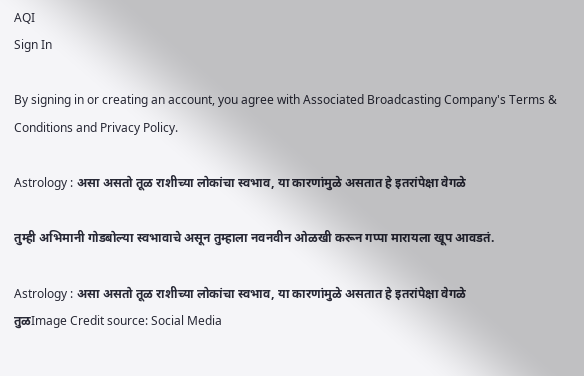AQI
Sign In

By signing in or creating an account, you agree with Associated Broadcasting Company's Terms & Conditions and Privacy Policy.

Astrology : असा असतो तूळ राशीच्या लोकांचा स्वभाव, या कारणांमुळे असतात हे इतरांपेक्षा वेगळे

तुम्ही अभिमानी गोडबोल्या स्वभावाचे असून तुम्हाला नवनवीन ओळखी करून गप्पा मारायला खूप आवडतं.

Astrology : असा असतो तूळ राशीच्या लोकांचा स्वभाव, या कारणांमुळे असतात हे इतरांपेक्षा वेगळे
तुळImage Credit source: Social Media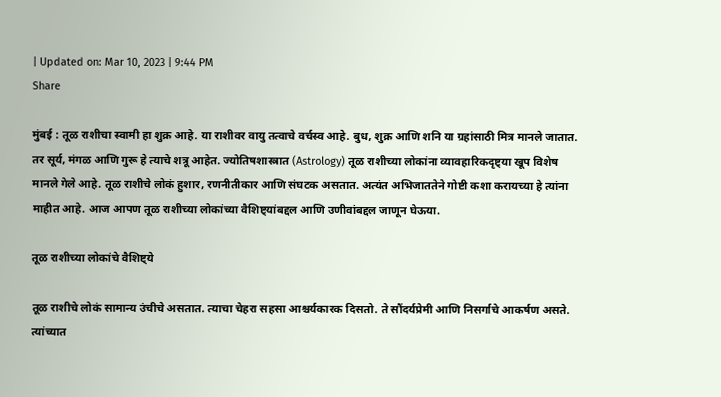| Updated on: Mar 10, 2023 | 9:44 PM
Share

मुंबई : तूळ राशीचा स्वामी हा शुक्र आहे. या राशीवर वायु तत्वाचे वर्चस्व आहे. बुध, शुक्र आणि शनि या ग्रहांसाठी मित्र मानले जातात. तर सूर्य, मंगळ आणि गुरू हे त्याचे शत्रू आहेत. ज्योतिषशास्त्रात (Astrology) तूळ राशीच्या लोकांना व्यावहारिकदृष्ट्या खूप विशेष मानले गेले आहे. तूळ राशीचे लोकं हुशार, रणनीतीकार आणि संघटक असतात. अत्यंत अभिजाततेने गोष्टी कशा करायच्या हे त्यांना माहीत आहे. आज आपण तूळ राशीच्या लोकांच्या वैशिष्ट्यांबद्दल आणि उणीवांबद्दल जाणून घेऊया.

तूळ राशीच्या लोकांचे वैशिष्ट्ये

तूळ राशीचे लोकं सामान्य उंचीचे असतात. त्याचा चेहरा सहसा आश्चर्यकारक दिसतो. ते सौंदर्यप्रेमी आणि निसर्गाचे आकर्षण असते. त्यांच्यात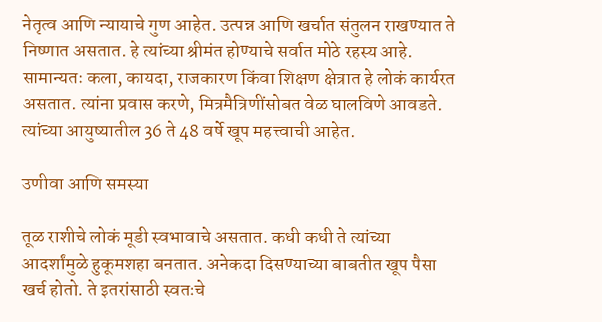नेतृत्व आणि न्यायाचे गुण आहेत. उत्पन्न आणि खर्चात संतुलन राखण्यात ते निष्णात असतात. हे त्यांच्या श्रीमंत होण्याचे सर्वात मोठे रहस्य आहे. सामान्यतः कला, कायदा, राजकारण किंवा शिक्षण क्षेत्रात हे लोकं कार्यरत असतात. त्यांना प्रवास करणे, मित्रमैत्रिणींसोबत वेळ घालविणे आवडते. त्यांच्या आयुष्यातील 36 ते 48 वर्षे खूप महत्त्वाची आहेत.

उणीवा आणि समस्या

तूळ राशीचे लोकं मूडी स्वभावाचे असतात. कधी कधी ते त्यांच्या आदर्शांमुळे हुकूमशहा बनतात. अनेकदा दिसण्याच्या बाबतीत खूप पैसा खर्च होतो. ते इतरांसाठी स्वतःचे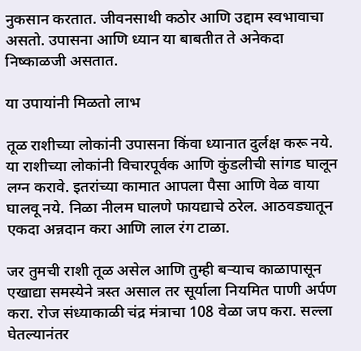नुकसान करतात. जीवनसाथी कठोर आणि उद्दाम स्वभावाचा असतो. उपासना आणि ध्यान या बाबतीत ते अनेकदा निष्काळजी असतात.

या उपायांनी मिळतो लाभ

तूळ राशीच्या लोकांनी उपासना किंवा ध्यानात दुर्लक्ष करू नये. या राशीच्या लोकांनी विचारपूर्वक आणि कुंडलीची सांगड घालून लग्न करावे. इतरांच्या कामात आपला पैसा आणि वेळ वाया घालवू नये. निळा नीलम घालणे फायद्याचे ठरेल. आठवड्यातून एकदा अन्नदान करा आणि लाल रंग टाळा.

जर तुमची राशी तूळ असेल आणि तुम्ही बऱ्याच काळापासून एखाद्या समस्येने त्रस्त असाल तर सूर्याला नियमित पाणी अर्पण करा. रोज संध्याकाळी चंद्र मंत्राचा 108 वेळा जप करा. सल्ला घेतल्यानंतर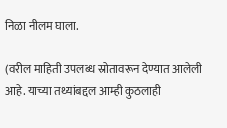निळा नीलम घाला.

(वरील माहिती उपलब्ध स्रोतावरून देण्यात आलेली आहे. याच्या तथ्यांबद्दल आम्ही कुठलाही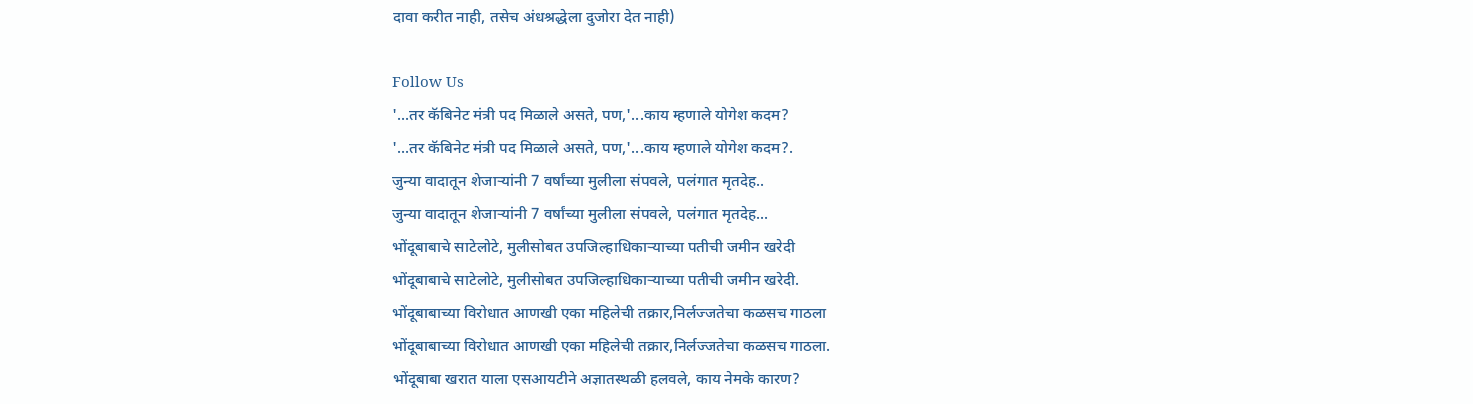दावा करीत नाही, तसेच अंधश्रद्धेला दुजोरा देत नाही)

Follow Us
'...तर कॅबिनेट मंत्री पद मिळाले असते, पण,'...काय म्हणाले योगेश कदम?
'...तर कॅबिनेट मंत्री पद मिळाले असते, पण,'...काय म्हणाले योगेश कदम?.
जुन्या वादातून शेजाऱ्यांनी 7 वर्षांच्या मुलीला संपवले, पलंगात मृतदेह..
जुन्या वादातून शेजाऱ्यांनी 7 वर्षांच्या मुलीला संपवले, पलंगात मृतदेह...
भोंदूबाबाचे साटेलोटे, मुलीसोबत उपजिल्हाधिकाऱ्याच्या पतीची जमीन खरेदी
भोंदूबाबाचे साटेलोटे, मुलीसोबत उपजिल्हाधिकाऱ्याच्या पतीची जमीन खरेदी.
भोंदूबाबाच्या विरोधात आणखी एका महिलेची तक्रार,निर्लज्जतेचा कळसच गाठला
भोंदूबाबाच्या विरोधात आणखी एका महिलेची तक्रार,निर्लज्जतेचा कळसच गाठला.
भोंदूबाबा खरात याला एसआयटीने अज्ञातस्थळी हलवले, काय नेमके कारण?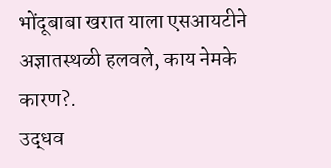भोंदूबाबा खरात याला एसआयटीने अज्ञातस्थळी हलवले, काय नेमके कारण?.
उद्धव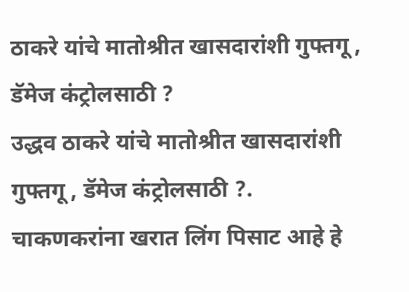ठाकरे यांचे मातोश्रीत खासदारांशी गुफ्तगू , डॅमेज कंट्रोलसाठी ?
उद्धव ठाकरे यांचे मातोश्रीत खासदारांशी गुफ्तगू , डॅमेज कंट्रोलसाठी ?.
चाकणकरांना खरात लिंग पिसाट आहे हे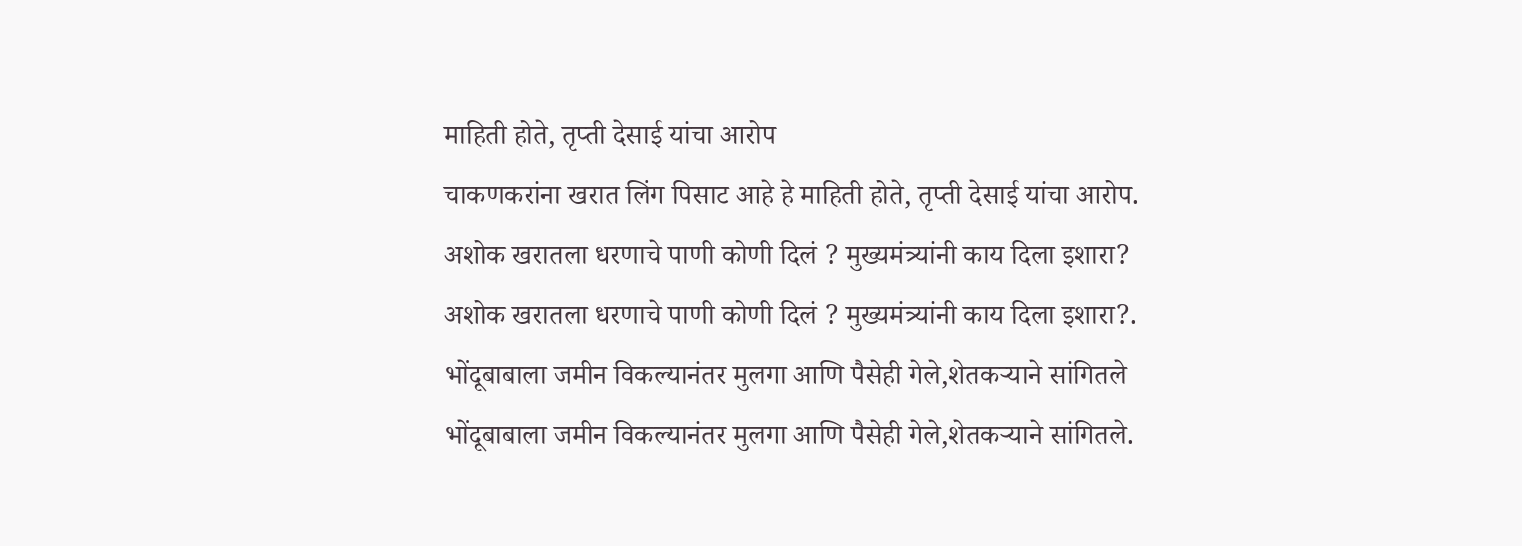माहिती होते, तृप्ती देसाई यांचा आरोप
चाकणकरांना खरात लिंग पिसाट आहे हे माहिती होते, तृप्ती देसाई यांचा आरोप.
अशोक खरातला धरणाचे पाणी कोणी दिलं ? मुख्यमंत्र्यांनी काय दिला इशारा?
अशोक खरातला धरणाचे पाणी कोणी दिलं ? मुख्यमंत्र्यांनी काय दिला इशारा?.
भोंदूबाबाला जमीन विकल्यानंतर मुलगा आणि पैसेही गेले,शेतकऱ्याने सांगितले
भोंदूबाबाला जमीन विकल्यानंतर मुलगा आणि पैसेही गेले,शेतकऱ्याने सांगितले.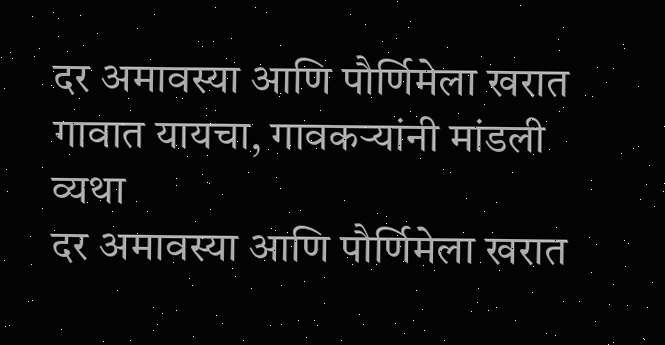दर अमावस्या आणि पौर्णिमेला खरात गावात यायचा, गावकऱ्यांनी मांडली व्यथा
दर अमावस्या आणि पौर्णिमेला खरात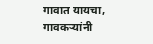गावात यायचा, गावकऱ्यांनी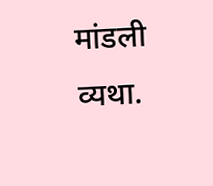मांडली व्यथा.